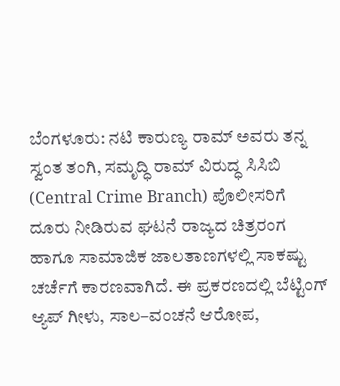ಬೆಂಗಳೂರು: ನಟಿ ಕಾರುಣ್ಯ ರಾಮ್ ಅವರು ತನ್ನ ಸ್ವಂತ ತಂಗಿ, ಸಮೃದ್ಧಿ ರಾಮ್ ವಿರುದ್ಧ ಸಿಸಿಬಿ (Central Crime Branch) ಪೊಲೀಸರಿಗೆ ದೂರು ನೀಡಿರುವ ಘಟನೆ ರಾಜ್ಯದ ಚಿತ್ರರಂಗ ಹಾಗೂ ಸಾಮಾಜಿಕ ಜಾಲತಾಣಗಳಲ್ಲಿ ಸಾಕಷ್ಟು ಚರ್ಚೆಗೆ ಕಾರಣವಾಗಿದೆ. ಈ ಪ್ರಕರಣದಲ್ಲಿ ಬೆಟ್ಟಿಂಗ್ ಆ್ಯಪ್ ಗೀಳು, ಸಾಲ–ವಂಚನೆ ಆರೋಪ,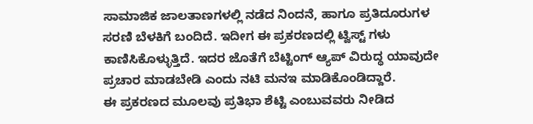ಸಾಮಾಜಿಕ ಜಾಲತಾಣಗಳಲ್ಲಿ ನಡೆದ ನಿಂದನೆ, ಹಾಗೂ ಪ್ರತಿದೂರುಗಳ ಸರಣಿ ಬೆಳಕಿಗೆ ಬಂದಿದೆ. ಇದೀಗ ಈ ಪ್ರಕರಣದಲ್ಲಿ ಟ್ವಿಸ್ಟ್ ಗಳು ಕಾಣಿಸಿಕೊಳ್ಳುತ್ತಿದೆ. ಇದರ ಜೊತೆಗೆ ಬೆಟ್ಟಿಂಗ್ ಆ್ಯಪ್ ವಿರುದ್ಧ ಯಾವುದೇ ಪ್ರಚಾರ ಮಾಡಬೇಡಿ ಎಂದು ನಟಿ ಮನಇ ಮಾಡಿಕೊಂಡಿದ್ದಾರೆ.
ಈ ಪ್ರಕರಣದ ಮೂಲವು ಪ್ರತಿಭಾ ಶೆಟ್ಟಿ ಎಂಬುವವರು ನೀಡಿದ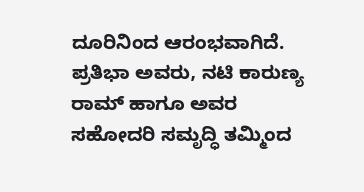ದೂರಿನಿಂದ ಆರಂಭವಾಗಿದೆ. ಪ್ರತಿಭಾ ಅವರು, ನಟಿ ಕಾರುಣ್ಯ ರಾಮ್ ಹಾಗೂ ಅವರ ಸಹೋದರಿ ಸಮೃದ್ಧಿ ತಮ್ಮಿಂದ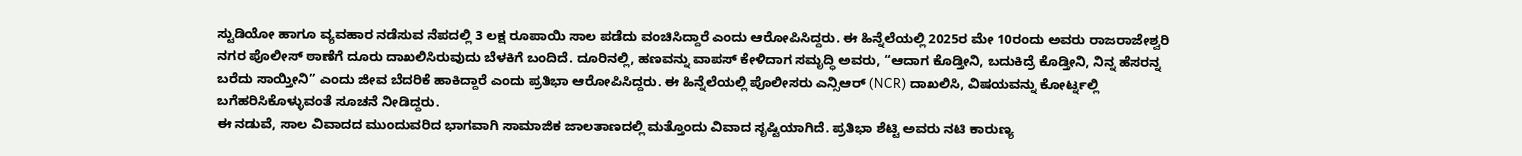ಸ್ಟುಡಿಯೋ ಹಾಗೂ ವ್ಯವಹಾರ ನಡೆಸುವ ನೆಪದಲ್ಲಿ 3 ಲಕ್ಷ ರೂಪಾಯಿ ಸಾಲ ಪಡೆದು ವಂಚಿಸಿದ್ದಾರೆ ಎಂದು ಆರೋಪಿಸಿದ್ದರು. ಈ ಹಿನ್ನೆಲೆಯಲ್ಲಿ 2025ರ ಮೇ 10ರಂದು ಅವರು ರಾಜರಾಜೇಶ್ವರಿ ನಗರ ಪೊಲೀಸ್ ಠಾಣೆಗೆ ದೂರು ದಾಖಲಿಸಿರುವುದು ಬೆಳಕಿಗೆ ಬಂದಿದೆ. ದೂರಿನಲ್ಲಿ, ಹಣವನ್ನು ವಾಪಸ್ ಕೇಳಿದಾಗ ಸಮೃದ್ಧಿ ಅವರು, “ಆದಾಗ ಕೊಡ್ತೀನಿ, ಬದುಕಿದ್ರೆ ಕೊಡ್ತೀನಿ, ನಿನ್ನ ಹೆಸರನ್ನ ಬರೆದು ಸಾಯ್ತೀನಿ” ಎಂದು ಜೀವ ಬೆದರಿಕೆ ಹಾಕಿದ್ದಾರೆ ಎಂದು ಪ್ರತಿಭಾ ಆರೋಪಿಸಿದ್ದರು. ಈ ಹಿನ್ನೆಲೆಯಲ್ಲಿ ಪೊಲೀಸರು ಎನ್ಸಿಆರ್ (NCR) ದಾಖಲಿಸಿ, ವಿಷಯವನ್ನು ಕೋರ್ಟ್ನಲ್ಲಿ ಬಗೆಹರಿಸಿಕೊಳ್ಳುವಂತೆ ಸೂಚನೆ ನೀಡಿದ್ದರು.
ಈ ನಡುವೆ, ಸಾಲ ವಿವಾದದ ಮುಂದುವರಿದ ಭಾಗವಾಗಿ ಸಾಮಾಜಿಕ ಜಾಲತಾಣದಲ್ಲಿ ಮತ್ತೊಂದು ವಿವಾದ ಸೃಷ್ಟಿಯಾಗಿದೆ. ಪ್ರತಿಭಾ ಶೆಟ್ಟಿ ಅವರು ನಟಿ ಕಾರುಣ್ಯ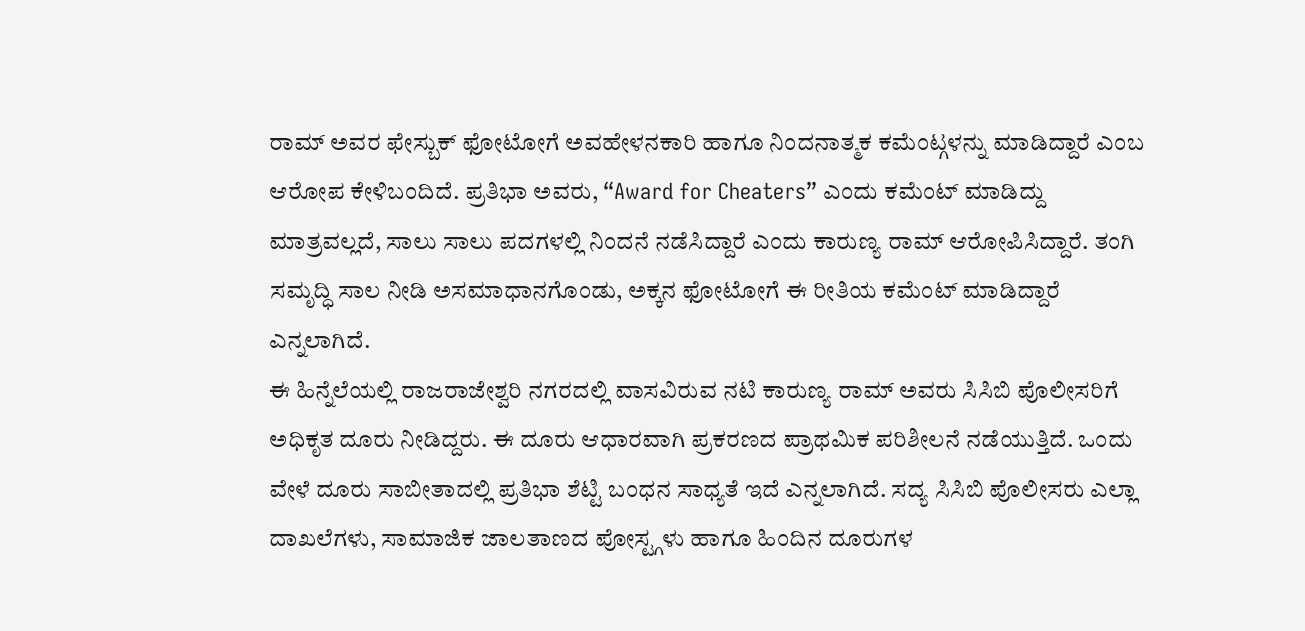ರಾಮ್ ಅವರ ಫೇಸ್ಬುಕ್ ಫೋಟೋಗೆ ಅವಹೇಳನಕಾರಿ ಹಾಗೂ ನಿಂದನಾತ್ಮಕ ಕಮೆಂಟ್ಗಳನ್ನು ಮಾಡಿದ್ದಾರೆ ಎಂಬ ಆರೋಪ ಕೇಳಿಬಂದಿದೆ. ಪ್ರತಿಭಾ ಅವರು, “Award for Cheaters” ಎಂದು ಕಮೆಂಟ್ ಮಾಡಿದ್ದು ಮಾತ್ರವಲ್ಲದೆ, ಸಾಲು ಸಾಲು ಪದಗಳಲ್ಲಿ ನಿಂದನೆ ನಡೆಸಿದ್ದಾರೆ ಎಂದು ಕಾರುಣ್ಯ ರಾಮ್ ಆರೋಪಿಸಿದ್ದಾರೆ. ತಂಗಿ ಸಮೃದ್ಧಿ ಸಾಲ ನೀಡಿ ಅಸಮಾಧಾನಗೊಂಡು, ಅಕ್ಕನ ಫೋಟೋಗೆ ಈ ರೀತಿಯ ಕಮೆಂಟ್ ಮಾಡಿದ್ದಾರೆ ಎನ್ನಲಾಗಿದೆ.
ಈ ಹಿನ್ನೆಲೆಯಲ್ಲಿ ರಾಜರಾಜೇಶ್ವರಿ ನಗರದಲ್ಲಿ ವಾಸವಿರುವ ನಟಿ ಕಾರುಣ್ಯ ರಾಮ್ ಅವರು ಸಿಸಿಬಿ ಪೊಲೀಸರಿಗೆ ಅಧಿಕೃತ ದೂರು ನೀಡಿದ್ದರು. ಈ ದೂರು ಆಧಾರವಾಗಿ ಪ್ರಕರಣದ ಪ್ರಾಥಮಿಕ ಪರಿಶೀಲನೆ ನಡೆಯುತ್ತಿದೆ. ಒಂದು ವೇಳೆ ದೂರು ಸಾಬೀತಾದಲ್ಲಿ ಪ್ರತಿಭಾ ಶೆಟ್ಟಿ ಬಂಧನ ಸಾಧ್ಯತೆ ಇದೆ ಎನ್ನಲಾಗಿದೆ. ಸದ್ಯ ಸಿಸಿಬಿ ಪೊಲೀಸರು ಎಲ್ಲಾ ದಾಖಲೆಗಳು, ಸಾಮಾಜಿಕ ಜಾಲತಾಣದ ಪೋಸ್ಟ್ಗಳು ಹಾಗೂ ಹಿಂದಿನ ದೂರುಗಳ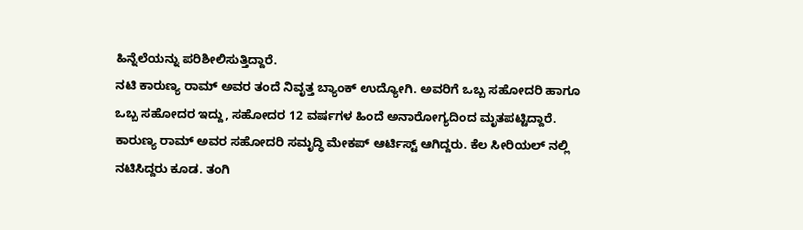ಹಿನ್ನೆಲೆಯನ್ನು ಪರಿಶೀಲಿಸುತ್ತಿದ್ದಾರೆ.
ನಟಿ ಕಾರುಣ್ಯ ರಾಮ್ ಅವರ ತಂದೆ ನಿವೃತ್ತ ಬ್ಯಾಂಕ್ ಉದ್ಯೋಗಿ. ಅವರಿಗೆ ಒಬ್ಬ ಸಹೋದರಿ ಹಾಗೂ ಒಬ್ಬ ಸಹೋದರ ಇದ್ದು, ಸಹೋದರ 12 ವರ್ಷಗಳ ಹಿಂದೆ ಅನಾರೋಗ್ಯದಿಂದ ಮೃತಪಟ್ಟಿದ್ದಾರೆ. ಕಾರುಣ್ಯ ರಾಮ್ ಅವರ ಸಹೋದರಿ ಸಮೃದ್ಧಿ ಮೇಕಪ್ ಆರ್ಟಿಸ್ಟ್ ಆಗಿದ್ದರು. ಕೆಲ ಸೀರಿಯಲ್ ನಲ್ಲಿ ನಟಿಸಿದ್ದರು ಕೂಡ. ತಂಗಿ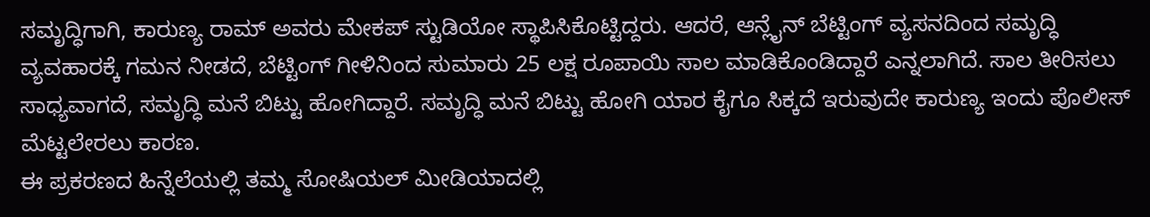ಸಮೃದ್ಧಿಗಾಗಿ, ಕಾರುಣ್ಯ ರಾಮ್ ಅವರು ಮೇಕಪ್ ಸ್ಟುಡಿಯೋ ಸ್ಥಾಪಿಸಿಕೊಟ್ಟಿದ್ದರು. ಆದರೆ, ಆನ್ಲೈನ್ ಬೆಟ್ಟಿಂಗ್ ವ್ಯಸನದಿಂದ ಸಮೃದ್ಧಿ ವ್ಯವಹಾರಕ್ಕೆ ಗಮನ ನೀಡದೆ, ಬೆಟ್ಟಿಂಗ್ ಗೀಳಿನಿಂದ ಸುಮಾರು 25 ಲಕ್ಷ ರೂಪಾಯಿ ಸಾಲ ಮಾಡಿಕೊಂಡಿದ್ದಾರೆ ಎನ್ನಲಾಗಿದೆ. ಸಾಲ ತೀರಿಸಲು ಸಾಧ್ಯವಾಗದೆ, ಸಮೃದ್ಧಿ ಮನೆ ಬಿಟ್ಟು ಹೋಗಿದ್ದಾರೆ. ಸಮೃದ್ಧಿ ಮನೆ ಬಿಟ್ಟು ಹೋಗಿ ಯಾರ ಕೈಗೂ ಸಿಕ್ಕದೆ ಇರುವುದೇ ಕಾರುಣ್ಯ ಇಂದು ಪೊಲೀಸ್ ಮೆಟ್ಟಲೇರಲು ಕಾರಣ.
ಈ ಪ್ರಕರಣದ ಹಿನ್ನೆಲೆಯಲ್ಲಿ ತಮ್ಮ ಸೋಷಿಯಲ್ ಮೀಡಿಯಾದಲ್ಲಿ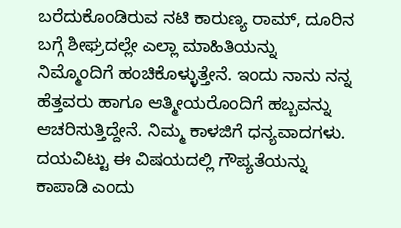ಬರೆದುಕೊಂಡಿರುವ ನಟಿ ಕಾರುಣ್ಯ ರಾಮ್, ದೂರಿನ ಬಗ್ಗೆ ಶೀಘ್ರದಲ್ಲೇ ಎಲ್ಲಾ ಮಾಹಿತಿಯನ್ನು ನಿಮ್ಮೊಂದಿಗೆ ಹಂಚಿಕೊಳ್ಳುತ್ತೇನೆ. ಇಂದು ನಾನು ನನ್ನ ಹೆತ್ತವರು ಹಾಗೂ ಆತ್ಮೀಯರೊಂದಿಗೆ ಹಬ್ಬವನ್ನು ಆಚರಿಸುತ್ತಿದ್ದೇನೆ. ನಿಮ್ಮ ಕಾಳಜಿಗೆ ಧನ್ಯವಾದಗಳು. ದಯವಿಟ್ಟು ಈ ವಿಷಯದಲ್ಲಿ ಗೌಪ್ಯತೆಯನ್ನು ಕಾಪಾಡಿ ಎಂದು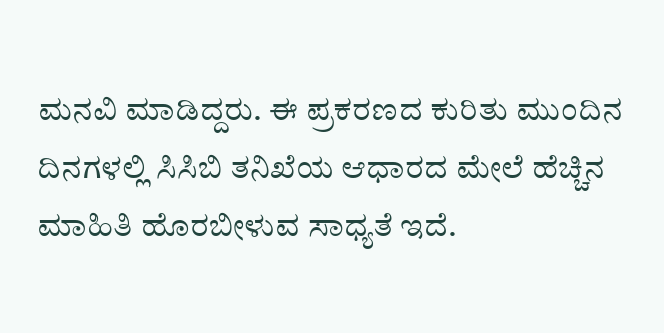ಮನವಿ ಮಾಡಿದ್ದರು. ಈ ಪ್ರಕರಣದ ಕುರಿತು ಮುಂದಿನ ದಿನಗಳಲ್ಲಿ ಸಿಸಿಬಿ ತನಿಖೆಯ ಆಧಾರದ ಮೇಲೆ ಹೆಚ್ಚಿನ ಮಾಹಿತಿ ಹೊರಬೀಳುವ ಸಾಧ್ಯತೆ ಇದೆ.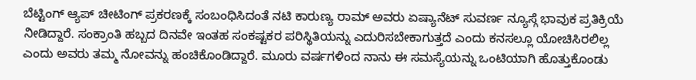ಬೆಟ್ಟಿಂಗ್ ಆ್ಯಪ್ ಚೀಟಿಂಗ್ ಪ್ರಕರಣಕ್ಕೆ ಸಂಬಂಧಿಸಿದಂತೆ ನಟಿ ಕಾರುಣ್ಯ ರಾಮ್ ಅವರು ಏಷ್ಯಾನೆಟ್ ಸುವರ್ಣ ನ್ಯೂಸ್ಗೆ ಭಾವುಕ ಪ್ರತಿಕ್ರಿಯೆ ನೀಡಿದ್ದಾರೆ. ಸಂಕ್ರಾಂತಿ ಹಬ್ಬದ ದಿನವೇ ಇಂತಹ ಸಂಕಷ್ಟಕರ ಪರಿಸ್ಥಿತಿಯನ್ನು ಎದುರಿಸಬೇಕಾಗುತ್ತದೆ ಎಂದು ಕನಸಲ್ಲೂ ಯೋಚಿಸಿರಲಿಲ್ಲ ಎಂದು ಅವರು ತಮ್ಮ ನೋವನ್ನು ಹಂಚಿಕೊಂಡಿದ್ದಾರೆ. ಮೂರು ವರ್ಷಗಳಿಂದ ನಾನು ಈ ಸಮಸ್ಯೆಯನ್ನು ಒಂಟಿಯಾಗಿ ಹೊತ್ತುಕೊಂಡು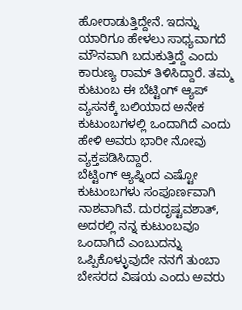ಹೋರಾಡುತ್ತಿದ್ದೇನೆ. ಇದನ್ನು ಯಾರಿಗೂ ಹೇಳಲು ಸಾಧ್ಯವಾಗದೆ ಮೌನವಾಗಿ ಬದುಕುತ್ತಿದ್ದೆ ಎಂದು ಕಾರುಣ್ಯ ರಾಮ್ ತಿಳಿಸಿದ್ದಾರೆ. ತಮ್ಮ ಕುಟುಂಬ ಈ ಬೆಟ್ಟಿಂಗ್ ಆ್ಯಪ್ ವ್ಯಸನಕ್ಕೆ ಬಲಿಯಾದ ಅನೇಕ ಕುಟುಂಬಗಳಲ್ಲಿ ಒಂದಾಗಿದೆ ಎಂದು ಹೇಳಿ ಅವರು ಭಾರೀ ನೋವು ವ್ಯಕ್ತಪಡಿಸಿದ್ದಾರೆ.
ಬೆಟ್ಟಿಂಗ್ ಆ್ಯಪ್ನಿಂದ ಎಷ್ಟೋ ಕುಟುಂಬಗಳು ಸಂಪೂರ್ಣವಾಗಿ ನಾಶವಾಗಿವೆ. ದುರದೃಷ್ಟವಶಾತ್, ಅದರಲ್ಲಿ ನನ್ನ ಕುಟುಂಬವೂ ಒಂದಾಗಿದೆ ಎಂಬುದನ್ನು ಒಪ್ಪಿಕೊಳ್ಳುವುದೇ ನನಗೆ ತುಂಬಾ ಬೇಸರದ ವಿಷಯ ಎಂದು ಅವರು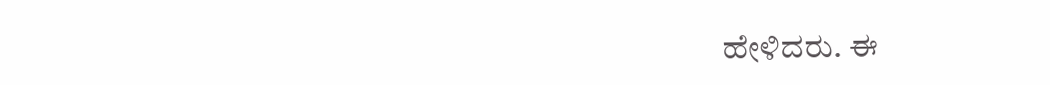ಹೇಳಿದರು. ಈ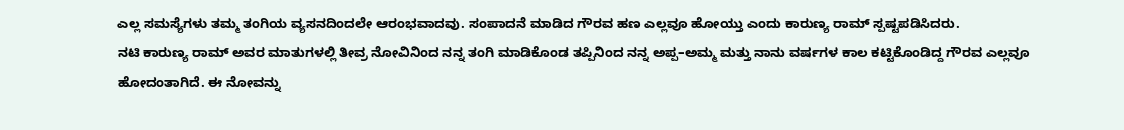ಎಲ್ಲ ಸಮಸ್ಯೆಗಳು ತಮ್ಮ ತಂಗಿಯ ವ್ಯಸನದಿಂದಲೇ ಆರಂಭವಾದವು. ಸಂಪಾದನೆ ಮಾಡಿದ ಗೌರವ ಹಣ ಎಲ್ಲವೂ ಹೋಯ್ತು ಎಂದು ಕಾರುಣ್ಯ ರಾಮ್ ಸ್ಪಷ್ಟಪಡಿಸಿದರು.
ನಟಿ ಕಾರುಣ್ಯ ರಾಮ್ ಅವರ ಮಾತುಗಳಲ್ಲಿ ತೀವ್ರ ನೋವಿನಿಂದ ನನ್ನ ತಂಗಿ ಮಾಡಿಕೊಂಡ ತಪ್ಪಿನಿಂದ ನನ್ನ ಅಪ್ಪ–ಅಮ್ಮ ಮತ್ತು ನಾನು ವರ್ಷಗಳ ಕಾಲ ಕಟ್ಟಿಕೊಂಡಿದ್ದ ಗೌರವ ಎಲ್ಲವೂ ಹೋದಂತಾಗಿದೆ. ಈ ನೋವನ್ನು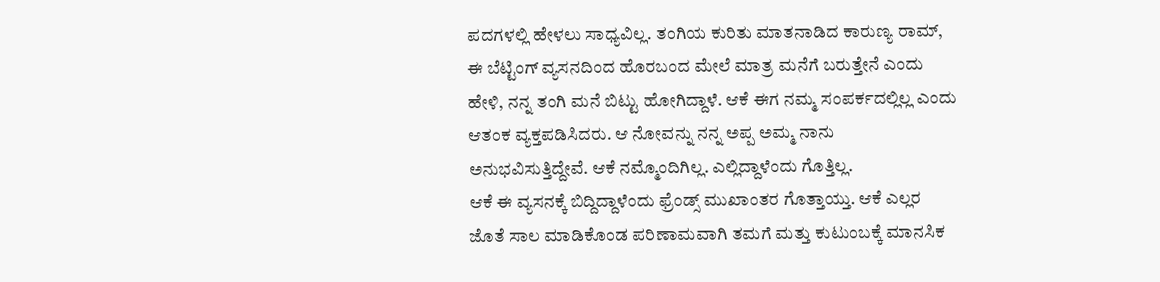ಪದಗಳಲ್ಲಿ ಹೇಳಲು ಸಾಧ್ಯವಿಲ್ಲ. ತಂಗಿಯ ಕುರಿತು ಮಾತನಾಡಿದ ಕಾರುಣ್ಯ ರಾಮ್, ಈ ಬೆಟ್ಟಿಂಗ್ ವ್ಯಸನದಿಂದ ಹೊರಬಂದ ಮೇಲೆ ಮಾತ್ರ ಮನೆಗೆ ಬರುತ್ತೇನೆ ಎಂದು ಹೇಳಿ, ನನ್ನ ತಂಗಿ ಮನೆ ಬಿಟ್ಟು ಹೋಗಿದ್ದಾಳೆ. ಆಕೆ ಈಗ ನಮ್ಮ ಸಂಪರ್ಕದಲ್ಲಿಲ್ಲ ಎಂದು ಆತಂಕ ವ್ಯಕ್ತಪಡಿಸಿದರು. ಆ ನೋವನ್ನು ನನ್ನ ಅಪ್ಪ ಅಮ್ಮ ನಾನು ಅನುಭವಿಸುತ್ತಿದ್ದೇವೆ. ಆಕೆ ನಮ್ಮೊಂದಿಗಿಲ್ಲ. ಎಲ್ಲಿದ್ದಾಳೆಂದು ಗೊತ್ತಿಲ್ಲ.
ಆಕೆ ಈ ವ್ಯಸನಕ್ಕೆ ಬಿದ್ದಿದ್ದಾಳೆಂದು ಫ್ರೆಂಡ್ಸ್ ಮುಖಾಂತರ ಗೊತ್ತಾಯ್ತು. ಆಕೆ ಎಲ್ಲರ ಜೊತೆ ಸಾಲ ಮಾಡಿಕೊಂಡ ಪರಿಣಾಮವಾಗಿ ತಮಗೆ ಮತ್ತು ಕುಟುಂಬಕ್ಕೆ ಮಾನಸಿಕ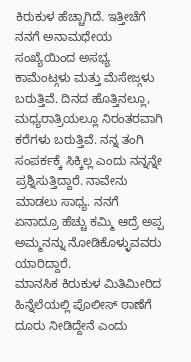ಕಿರುಕುಳ ಹೆಚ್ಚಾಗಿದೆ. ಇತ್ತೀಚೆಗೆ ನನಗೆ ಅನಾಮಧೇಯ ಸಂಖ್ಯೆಯಿಂದ ಅಸಭ್ಯ ಕಾಮೆಂಟ್ಗಳು ಮತ್ತು ಮೆಸೇಜ್ಗಳು ಬರುತ್ತಿವೆ. ದಿನದ ಹೊತ್ತಿನಲ್ಲೂ, ಮಧ್ಯರಾತ್ರಿಯಲ್ಲೂ ನಿರಂತರವಾಗಿ ಕರೆಗಳು ಬರುತ್ತಿವೆ. ನನ್ನ ತಂಗಿ ಸಂಪರ್ಕಕ್ಕೆ ಸಿಕ್ಕಿಲ್ಲ ಎಂದು ನನ್ನನ್ನೇ ಪ್ರಶ್ನಿಸುತ್ತಿದ್ದಾರೆ. ನಾವೇನು ಮಾಡಲು ಸಾಧ್ಯ. ನನಗೆ ಏನಾದ್ರೂ ಹೆಚ್ಚು ಕಮ್ಮಿ ಆದ್ರೆ ಅಪ್ಪ ಅಮ್ಮನನ್ನು ನೋಡಿಕೊಳ್ಳುವವರು ಯಾರಿದ್ದಾರೆ.
ಮಾನಸಿಕ ಕಿರುಕುಳ ಮಿತಿಮೀರಿದ ಹಿನ್ನೆಲೆಯಲ್ಲಿ ಪೊಲೀಸ್ ಠಾಣೆಗೆ ದೂರು ನೀಡಿದ್ದೇನೆ ಎಂದು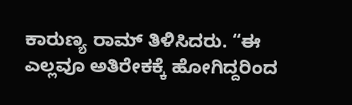ಕಾರುಣ್ಯ ರಾಮ್ ತಿಳಿಸಿದರು. “ಈ ಎಲ್ಲವೂ ಅತಿರೇಕಕ್ಕೆ ಹೋಗಿದ್ದರಿಂದ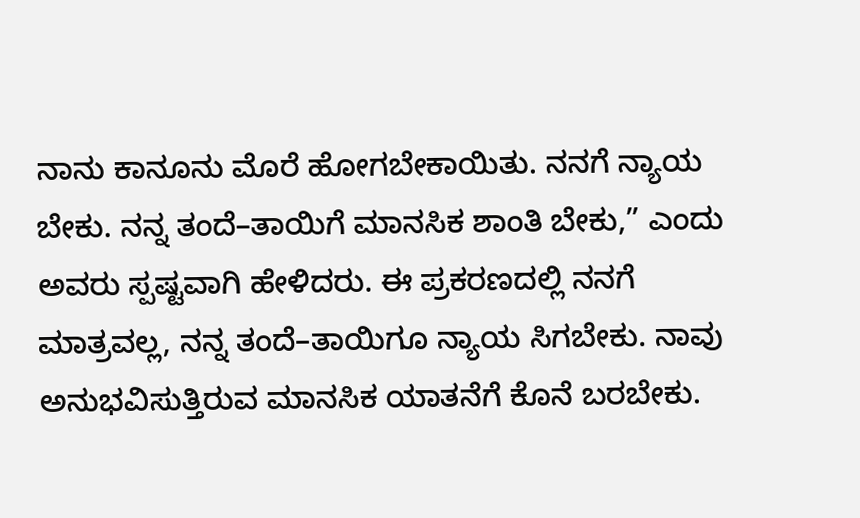ನಾನು ಕಾನೂನು ಮೊರೆ ಹೋಗಬೇಕಾಯಿತು. ನನಗೆ ನ್ಯಾಯ ಬೇಕು. ನನ್ನ ತಂದೆ–ತಾಯಿಗೆ ಮಾನಸಿಕ ಶಾಂತಿ ಬೇಕು,” ಎಂದು ಅವರು ಸ್ಪಷ್ಟವಾಗಿ ಹೇಳಿದರು. ಈ ಪ್ರಕರಣದಲ್ಲಿ ನನಗೆ ಮಾತ್ರವಲ್ಲ, ನನ್ನ ತಂದೆ–ತಾಯಿಗೂ ನ್ಯಾಯ ಸಿಗಬೇಕು. ನಾವು ಅನುಭವಿಸುತ್ತಿರುವ ಮಾನಸಿಕ ಯಾತನೆಗೆ ಕೊನೆ ಬರಬೇಕು.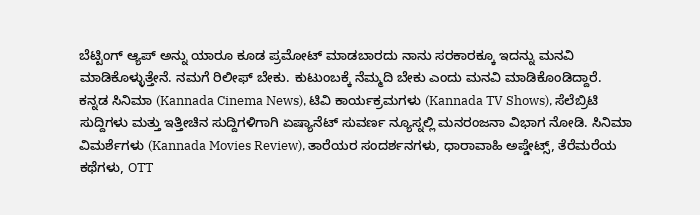ಬೆಟ್ಟಿಂಗ್ ಆ್ಯಪ್ ಅನ್ನು ಯಾರೂ ಕೂಡ ಪ್ರಮೋಟ್ ಮಾಡಬಾರದು ನಾನು ಸರಕಾರಕ್ಕೂ ಇದನ್ನು ಮನವಿ ಮಾಡಿಕೊಳ್ಳುತ್ತೇನೆ. ನಮಗೆ ರಿಲೀಫ್ ಬೇಕು. ಕುಟುಂಬಕ್ಕೆ ನೆಮ್ಮದಿ ಬೇಕು ಎಂದು ಮನವಿ ಮಾಡಿಕೊಂಡಿದ್ದಾರೆ.
ಕನ್ನಡ ಸಿನಿಮಾ (Kannada Cinema News), ಟಿವಿ ಕಾರ್ಯಕ್ರಮಗಳು (Kannada TV Shows), ಸೆಲೆಬ್ರಿಟಿ ಸುದ್ದಿಗಳು ಮತ್ತು ಇತ್ತೀಚಿನ ಸುದ್ದಿಗಳಿಗಾಗಿ ಏಷ್ಯಾನೆಟ್ ಸುವರ್ಣ ನ್ಯೂಸ್ನಲ್ಲಿ ಮನರಂಜನಾ ವಿಭಾಗ ನೋಡಿ. ಸಿನಿಮಾ ವಿಮರ್ಶೆಗಳು (Kannada Movies Review), ತಾರೆಯರ ಸಂದರ್ಶನಗಳು, ಧಾರಾವಾಹಿ ಅಪ್ಡೇಟ್ಸ್, ತೆರೆಮರೆಯ ಕಥೆಗಳು, OTT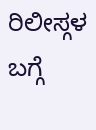ರಿಲೀಸ್ಗಳ ಬಗ್ಗೆ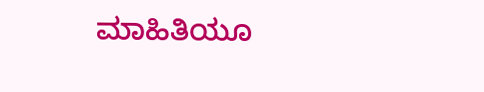ಮಾಹಿತಿಯೂ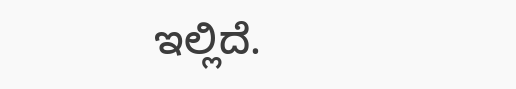ಇಲ್ಲಿದೆ.